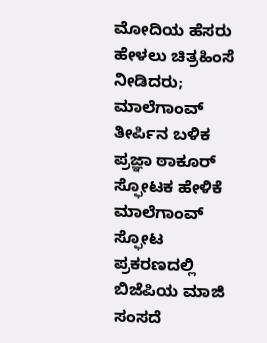ಮೋದಿಯ ಹೆಸರು ಹೇಳಲು ಚಿತ್ರಹಿಂಸೆ ನೀಡಿದರು; ಮಾಲೆಗಾಂವ್ ತೀರ್ಪಿನ ಬಳಿಕ ಪ್ರಜ್ಞಾ ಠಾಕೂರ್ ಸ್ಫೋಟಕ ಹೇಳಿಕೆ
ಮಾಲೆಗಾಂವ್ ಸ್ಫೋಟ ಪ್ರಕರಣದಲ್ಲಿ ಬಿಜೆಪಿಯ ಮಾಜಿ ಸಂಸದೆ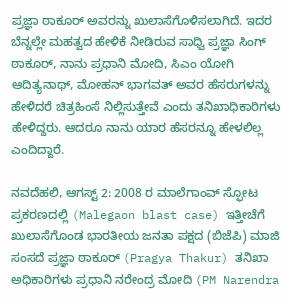ಪ್ರಜ್ಞಾ ಠಾಕೂರ್ ಅವರನ್ನು ಖುಲಾಸೆಗೊಳಿಸಲಾಗಿದೆ. ಇದರ ಬೆನ್ನಲ್ಲೇ ಮಹತ್ವದ ಹೇಳಿಕೆ ನೀಡಿರುವ ಸಾಧ್ವಿ ಪ್ರಜ್ಞಾ ಸಿಂಗ್ ಠಾಕೂರ್, ನಾನು ಪ್ರಧಾನಿ ಮೋದಿ, ಸಿಎಂ ಯೋಗಿ ಆದಿತ್ಯನಾಥ್, ಮೋಹನ್ ಭಾಗವತ್ ಅವರ ಹೆಸರುಗಳನ್ನು ಹೇಳಿದರೆ ಚಿತ್ರಹಿಂಸೆ ನಿಲ್ಲಿಸುತ್ತೇವೆ ಎಂದು ತನಿಖಾಧಿಕಾರಿಗಳು ಹೇಳಿದ್ದರು. ಆದರೂ ನಾನು ಯಾರ ಹೆಸರನ್ನೂ ಹೇಳಲಿಲ್ಲ ಎಂದಿದ್ದಾರೆ.

ನವದೆಹಲಿ, ಆಗಸ್ಟ್ 2: 2008 ರ ಮಾಲೆಗಾಂವ್ ಸ್ಫೋಟ ಪ್ರಕರಣದಲ್ಲಿ (Malegaon blast case) ಇತ್ತೀಚೆಗೆ ಖುಲಾಸೆಗೊಂಡ ಭಾರತೀಯ ಜನತಾ ಪಕ್ಷದ (ಬಿಜೆಪಿ) ಮಾಜಿ ಸಂಸದೆ ಪ್ರಜ್ಞಾ ಠಾಕೂರ್ (Pragya Thakur) ತನಿಖಾ ಅಧಿಕಾರಿಗಳು ಪ್ರಧಾನಿ ನರೇಂದ್ರ ಮೋದಿ (PM Narendra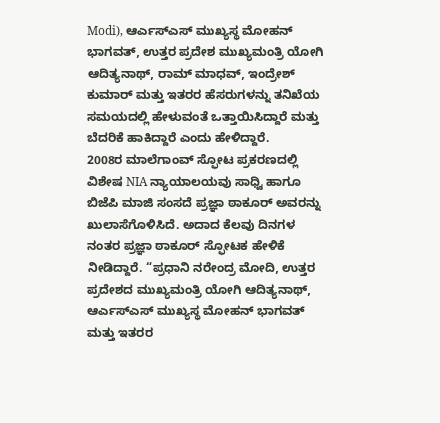Modi), ಆರ್ಎಸ್ಎಸ್ ಮುಖ್ಯಸ್ಥ ಮೋಹನ್ ಭಾಗವತ್, ಉತ್ತರ ಪ್ರದೇಶ ಮುಖ್ಯಮಂತ್ರಿ ಯೋಗಿ ಆದಿತ್ಯನಾಥ್, ರಾಮ್ ಮಾಧವ್, ಇಂದ್ರೇಶ್ ಕುಮಾರ್ ಮತ್ತು ಇತರರ ಹೆಸರುಗಳನ್ನು ತನಿಖೆಯ ಸಮಯದಲ್ಲಿ ಹೇಳುವಂತೆ ಒತ್ತಾಯಿಸಿದ್ದಾರೆ ಮತ್ತು ಬೆದರಿಕೆ ಹಾಕಿದ್ದಾರೆ ಎಂದು ಹೇಳಿದ್ದಾರೆ.
2008ರ ಮಾಲೆಗಾಂವ್ ಸ್ಫೋಟ ಪ್ರಕರಣದಲ್ಲಿ ವಿಶೇಷ NIA ನ್ಯಾಯಾಲಯವು ಸಾಧ್ವಿ ಹಾಗೂ ಬಿಜೆಪಿ ಮಾಜಿ ಸಂಸದೆ ಪ್ರಜ್ಞಾ ಠಾಕೂರ್ ಅವರನ್ನು ಖುಲಾಸೆಗೊಳಿಸಿದೆ. ಅದಾದ ಕೆಲವು ದಿನಗಳ ನಂತರ ಪ್ರಜ್ಞಾ ಠಾಕೂರ್ ಸ್ಫೋಟಕ ಹೇಳಿಕೆ ನೀಡಿದ್ದಾರೆ. “ಪ್ರಧಾನಿ ನರೇಂದ್ರ ಮೋದಿ, ಉತ್ತರ ಪ್ರದೇಶದ ಮುಖ್ಯಮಂತ್ರಿ ಯೋಗಿ ಆದಿತ್ಯನಾಥ್, ಆರ್ಎಸ್ಎಸ್ ಮುಖ್ಯಸ್ಥ ಮೋಹನ್ ಭಾಗವತ್ ಮತ್ತು ಇತರರ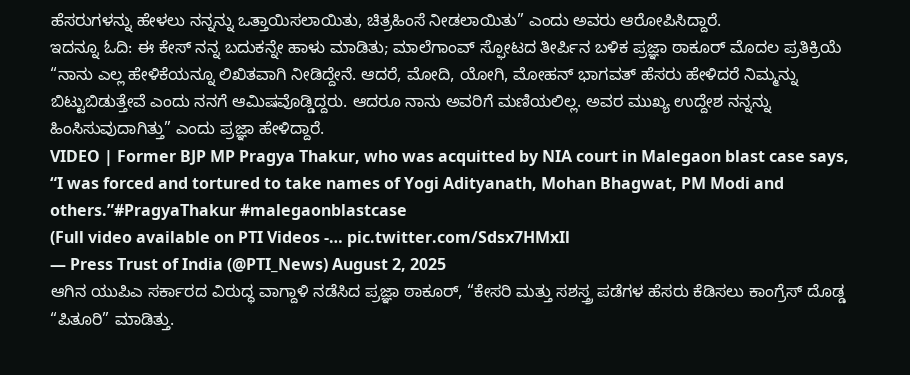ಹೆಸರುಗಳನ್ನು ಹೇಳಲು ನನ್ನನ್ನು ಒತ್ತಾಯಿಸಲಾಯಿತು, ಚಿತ್ರಹಿಂಸೆ ನೀಡಲಾಯಿತು” ಎಂದು ಅವರು ಆರೋಪಿಸಿದ್ದಾರೆ.
ಇದನ್ನೂ ಓದಿ: ಈ ಕೇಸ್ ನನ್ನ ಬದುಕನ್ನೇ ಹಾಳು ಮಾಡಿತು; ಮಾಲೆಗಾಂವ್ ಸ್ಫೋಟದ ತೀರ್ಪಿನ ಬಳಿಕ ಪ್ರಜ್ಞಾ ಠಾಕೂರ್ ಮೊದಲ ಪ್ರತಿಕ್ರಿಯೆ
“ನಾನು ಎಲ್ಲ ಹೇಳಿಕೆಯನ್ನೂ ಲಿಖಿತವಾಗಿ ನೀಡಿದ್ದೇನೆ. ಆದರೆ, ಮೋದಿ, ಯೋಗಿ, ಮೋಹನ್ ಭಾಗವತ್ ಹೆಸರು ಹೇಳಿದರೆ ನಿಮ್ಮನ್ನು ಬಿಟ್ಟುಬಿಡುತ್ತೇವೆ ಎಂದು ನನಗೆ ಆಮಿಷವೊಡ್ಡಿದ್ದರು. ಆದರೂ ನಾನು ಅವರಿಗೆ ಮಣಿಯಲಿಲ್ಲ. ಅವರ ಮುಖ್ಯ ಉದ್ದೇಶ ನನ್ನನ್ನು ಹಿಂಸಿಸುವುದಾಗಿತ್ತು” ಎಂದು ಪ್ರಜ್ಞಾ ಹೇಳಿದ್ದಾರೆ.
VIDEO | Former BJP MP Pragya Thakur, who was acquitted by NIA court in Malegaon blast case says, “I was forced and tortured to take names of Yogi Adityanath, Mohan Bhagwat, PM Modi and others.”#PragyaThakur #malegaonblastcase
(Full video available on PTI Videos -… pic.twitter.com/Sdsx7HMxIl
— Press Trust of India (@PTI_News) August 2, 2025
ಆಗಿನ ಯುಪಿಎ ಸರ್ಕಾರದ ವಿರುದ್ಧ ವಾಗ್ದಾಳಿ ನಡೆಸಿದ ಪ್ರಜ್ಞಾ ಠಾಕೂರ್, “ಕೇಸರಿ ಮತ್ತು ಸಶಸ್ತ್ರ ಪಡೆಗಳ ಹೆಸರು ಕೆಡಿಸಲು ಕಾಂಗ್ರೆಸ್ ದೊಡ್ಡ “ಪಿತೂರಿ” ಮಾಡಿತ್ತು.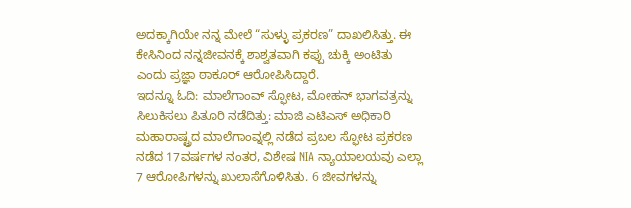ಅದಕ್ಕಾಗಿಯೇ ನನ್ನ ಮೇಲೆ “ಸುಳ್ಳು ಪ್ರಕರಣ” ದಾಖಲಿಸಿತ್ತು. ಈ ಕೇಸಿನಿಂದ ನನ್ನಜೀವನಕ್ಕೆ ಶಾಶ್ವತವಾಗಿ ಕಪ್ಪು ಚುಕ್ಕಿ ಅಂಟಿತು ಎಂದು ಪ್ರಜ್ಞಾ ಠಾಕೂರ್ ಆರೋಪಿಸಿದ್ದಾರೆ.
ಇದನ್ನೂ ಓದಿ: ಮಾಲೆಗಾಂವ್ ಸ್ಫೋಟ, ಮೋಹನ್ ಭಾಗವತ್ರನ್ನು ಸಿಲುಕಿಸಲು ಪಿತೂರಿ ನಡೆದಿತ್ತು: ಮಾಜಿ ಎಟಿಎಸ್ ಅಧಿಕಾರಿ
ಮಹಾರಾಷ್ಟ್ರದ ಮಾಲೆಗಾಂವ್ನಲ್ಲಿ ನಡೆದ ಪ್ರಬಲ ಸ್ಫೋಟ ಪ್ರಕರಣ ನಡೆದ 17ವರ್ಷಗಳ ನಂತರ, ವಿಶೇಷ NIA ನ್ಯಾಯಾಲಯವು ಎಲ್ಲಾ 7 ಆರೋಪಿಗಳನ್ನು ಖುಲಾಸೆಗೊಳಿಸಿತು. 6 ಜೀವಗಳನ್ನು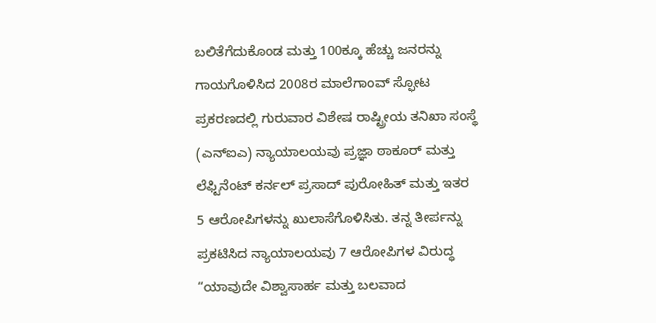ಬಲಿತೆಗೆದುಕೊಂಡ ಮತ್ತು 100ಕ್ಕೂ ಹೆಚ್ಚು ಜನರನ್ನು ಗಾಯಗೊಳಿಸಿದ 2008ರ ಮಾಲೆಗಾಂವ್ ಸ್ಫೋಟ ಪ್ರಕರಣದಲ್ಲಿ ಗುರುವಾರ ವಿಶೇಷ ರಾಷ್ಟ್ರೀಯ ತನಿಖಾ ಸಂಸ್ಥೆ (ಎನ್ಐಎ) ನ್ಯಾಯಾಲಯವು ಪ್ರಜ್ಞಾ ಠಾಕೂರ್ ಮತ್ತು ಲೆಫ್ಟಿನೆಂಟ್ ಕರ್ನಲ್ ಪ್ರಸಾದ್ ಪುರೋಹಿತ್ ಮತ್ತು ಇತರ 5 ಆರೋಪಿಗಳನ್ನು ಖುಲಾಸೆಗೊಳಿಸಿತು. ತನ್ನ ತೀರ್ಪನ್ನು ಪ್ರಕಟಿಸಿದ ನ್ಯಾಯಾಲಯವು 7 ಆರೋಪಿಗಳ ವಿರುದ್ಧ “ಯಾವುದೇ ವಿಶ್ವಾಸಾರ್ಹ ಮತ್ತು ಬಲವಾದ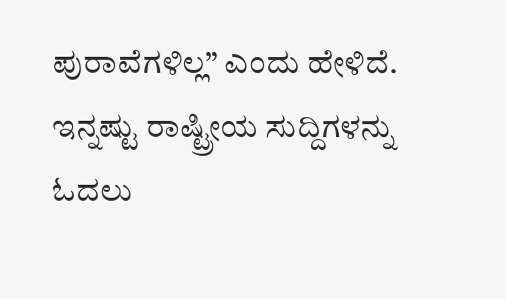ಪುರಾವೆಗಳಿಲ್ಲ” ಎಂದು ಹೇಳಿದೆ.
ಇನ್ನಷ್ಟು ರಾಷ್ಟ್ರೀಯ ಸುದ್ದಿಗಳನ್ನು ಓದಲು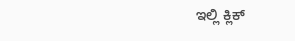ಇಲ್ಲಿ ಕ್ಲಿಕ್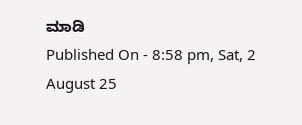ಮಾಡಿ
Published On - 8:58 pm, Sat, 2 August 25